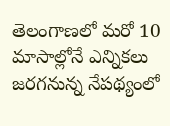తెలంగాణలో మరో 10 మాసాల్లోనే ఎన్నికలు జరగనున్న నేపథ్యంలో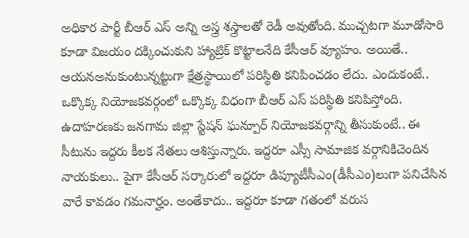అధికార పార్టీ బీఆర్ ఎస్ అన్ని అస్త్ర శస్త్రాలతో రెడీ అవుతోంది. ముచ్చటగా మూడోసారి కూడా విజయం దక్కించుకుని హ్యాట్రిక్ కొట్టాలనేది కేసీఆర్ వ్యూహం. అయితే.. ఆయనఅనుకుంటున్నట్టుగా క్షేత్రస్థాయిలో పరిస్థితి కనిపించడం లేదు. ఎందుకంటే.. ఒక్కొక్క నియోజకవర్గంలో ఒక్కొక్క విధంగా బీఆర్ ఎస్ పరిస్థితి కనిపిస్తోంది.
ఉదాహరణకు జనగామ జిల్లా స్టేషన్ ఘన్పూర్ నియోజకవర్గాన్ని తీసుకుంటే.. ఈ సీటును ఇద్దరు కీలక నేతలు ఆశిస్తున్నారు. ఇద్దరూ ఎస్సీ సామాజిక వర్గానికిచెందిన నాయకులు.. పైగా కేసీఆర్ సర్కారులో ఇద్దరూ డిప్యూటీసీఎం(డీసీఎం)లుగా పనిచేసిన వారే కావడం గమనార్హం. అంతేకాదు.. ఇద్దరూ కూడా గతంలో వరుస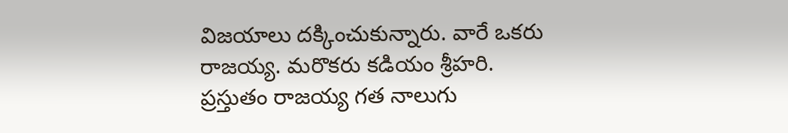విజయాలు దక్కించుకున్నారు. వారే ఒకరు రాజయ్య. మరొకరు కడియం శ్రీహరి.
ప్రస్తుతం రాజయ్య గత నాలుగు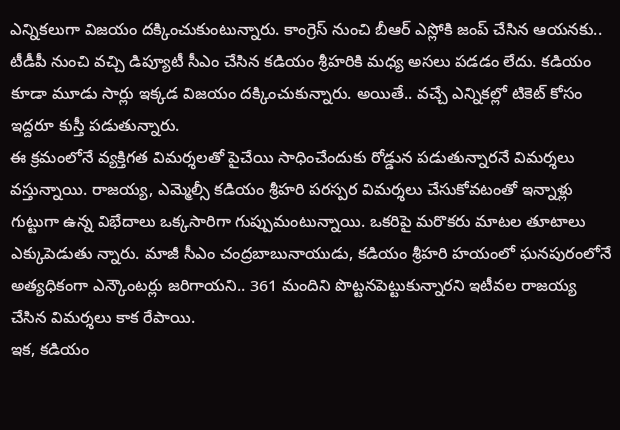ఎన్నికలుగా విజయం దక్కించుకుంటున్నారు. కాంగ్రెస్ నుంచి బీఆర్ ఎస్లోకి జంప్ చేసిన ఆయనకు.. టీడీపీ నుంచి వచ్చి డిప్యూటీ సీఎం చేసిన కడియం శ్రీహరికి మధ్య అసలు పడడం లేదు. కడియం కూడా మూడు సార్లు ఇక్కడ విజయం దక్కించుకున్నారు. అయితే.. వచ్చే ఎన్నికల్లో టికెట్ కోసం ఇద్దరూ కుస్తీ పడుతున్నారు.
ఈ క్రమంలోనే వ్యక్తిగత విమర్శలతో పైచేయి సాధించేందుకు రోడ్డున పడుతున్నారనే విమర్శలు వస్తున్నాయి. రాజయ్య, ఎమ్మెల్సీ కడియం శ్రీహరి పరస్పర విమర్శలు చేసుకోవటంతో ఇన్నాళ్లు గుట్టుగా ఉన్న విభేదాలు ఒక్కసారిగా గుప్పుమంటున్నాయి. ఒకరిపై మరొకరు మాటల తూటాలు ఎక్కుపెడుతు న్నారు. మాజీ సీఎం చంద్రబాబునాయుడు, కడియం శ్రీహరి హయంలో ఘనపురంలోనే అత్యధికంగా ఎన్కౌంటర్లు జరిగాయని.. 361 మందిని పొట్టనపెట్టుకున్నారని ఇటీవల రాజయ్య చేసిన విమర్శలు కాక రేపాయి.
ఇక, కడియం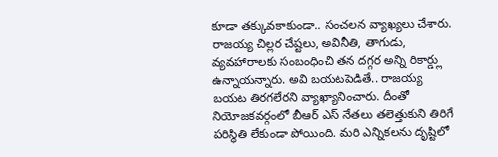కూడా తక్కువకాకుండా.. సంచలన వ్యాఖ్యలు చేశారు. రాజయ్య చిల్లర చేష్టలు, అవినీతి, తాగుడు, వ్యవహారాలకు సంబంధించి తన దగ్గర అన్ని రికార్డ్లు ఉన్నాయన్నారు. అవి బయటపెడితే.. రాజయ్య బయట తిరగలేరని వ్యాఖ్యానించారు. దీంతో నియోజకవర్గంలో బీఆర్ ఎస్ నేతలు తలెత్తుకుని తిరిగే పరిస్థితి లేకుండా పోయింది. మరి ఎన్నికలను దృష్టిలో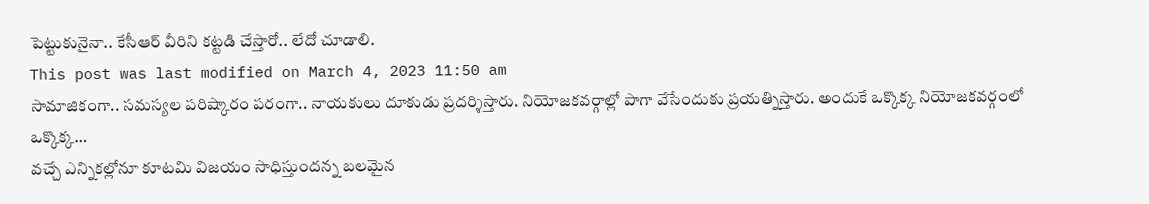పెట్టుకునైనా.. కేసీఆర్ వీరిని కట్టడి చేస్తారో.. లేదో చూడాలి.
This post was last modified on March 4, 2023 11:50 am
సామాజికంగా.. సమస్యల పరిష్కారం పరంగా.. నాయకులు దూకుడు ప్రదర్శిస్తారు. నియోజకవర్గాల్లో పాగా వేసేందుకు ప్రయత్నిస్తారు. అందుకే ఒక్కొక్క నియోజకవర్గంలో ఒక్కొక్క…
వచ్చే ఎన్నికల్లోనూ కూటమి విజయం సాధిస్తుందన్న బలమైన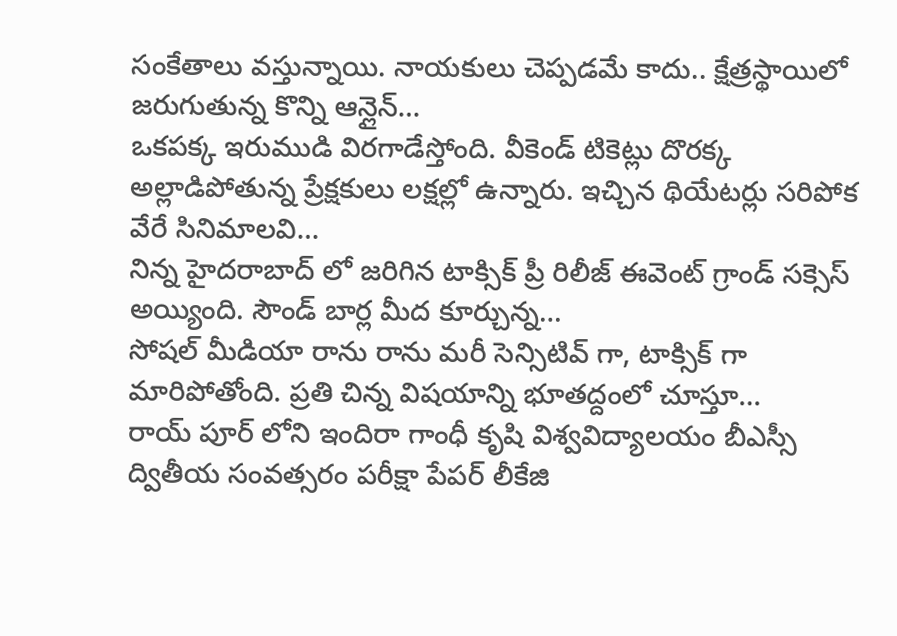సంకేతాలు వస్తున్నాయి. నాయకులు చెప్పడమే కాదు.. క్షేత్రస్థాయిలో జరుగుతున్న కొన్ని ఆన్లైన్…
ఒకపక్క ఇరుముడి విరగాడేస్తోంది. వీకెండ్ టికెట్లు దొరక్క అల్లాడిపోతున్న ప్రేక్షకులు లక్షల్లో ఉన్నారు. ఇచ్చిన థియేటర్లు సరిపోక వేరే సినిమాలవి…
నిన్న హైదరాబాద్ లో జరిగిన టాక్సిక్ ప్రీ రిలీజ్ ఈవెంట్ గ్రాండ్ సక్సెస్ అయ్యింది. సౌండ్ బార్ల మీద కూర్చున్న…
సోషల్ మీడియా రాను రాను మరీ సెన్సిటివ్ గా, టాక్సిక్ గా మారిపోతోంది. ప్రతి చిన్న విషయాన్ని భూతద్దంలో చూస్తూ…
రాయ్ పూర్ లోని ఇందిరా గాంధీ కృషి విశ్వవిద్యాలయం బీఎస్సీ ద్వితీయ సంవత్సరం పరీక్షా పేపర్ లీకేజి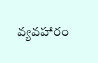వ్యవహారం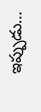ఇప్పుడు…